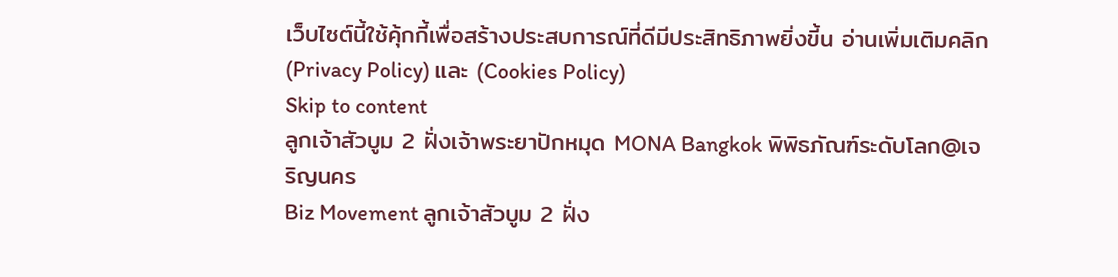เว็บไซต์นี้ใช้คุ้กกี้เพื่อสร้างประสบการณ์ที่ดีมีประสิทธิภาพยิ่งขี้น อ่านเพิ่มเติมคลิก (Privacy Policy) และ (Cookies Policy)
Skip to content
ลูกเจ้าสัวบูม 2 ฝั่งเจ้าพระยาปักหมุด MONA Bangkok พิพิธภัณฑ์ระดับโลก@เจริญนคร
Biz Movement ลูกเจ้าสัวบูม 2 ฝั่ง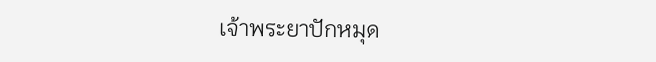เจ้าพระยาปักหมุด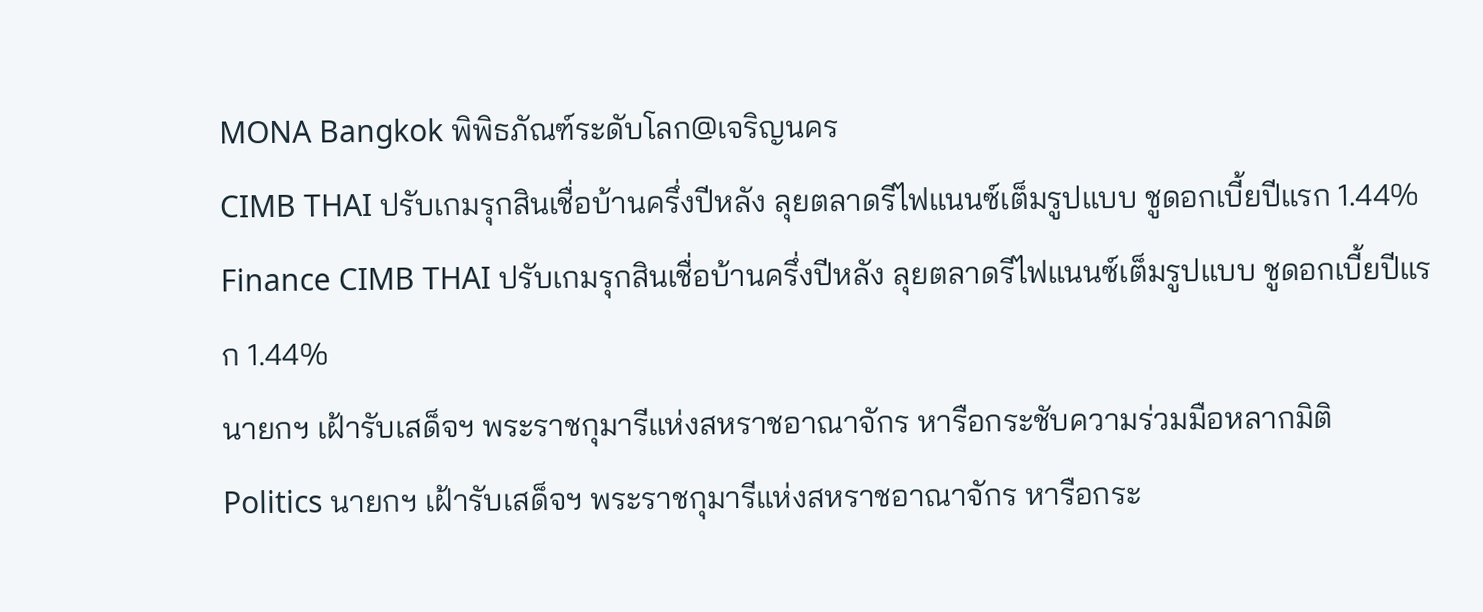MONA Bangkok พิพิธภัณฑ์ระดับโลก@เจริญนคร
CIMB THAI ปรับเกมรุกสินเชื่อบ้านครึ่งปีหลัง ลุยตลาดรีไฟแนนซ์เต็มรูปแบบ ชูดอกเบี้ยปีแรก 1.44%
Finance CIMB THAI ปรับเกมรุกสินเชื่อบ้านครึ่งปีหลัง ลุยตลาดรีไฟแนนซ์เต็มรูปแบบ ชูดอกเบี้ยปีแรก 1.44%
นายกฯ เฝ้ารับเสด็จฯ พระราชกุมารีแห่งสหราชอาณาจักร หารือกระชับความร่วมมือหลากมิติ
Politics นายกฯ เฝ้ารับเสด็จฯ พระราชกุมารีแห่งสหราชอาณาจักร หารือกระ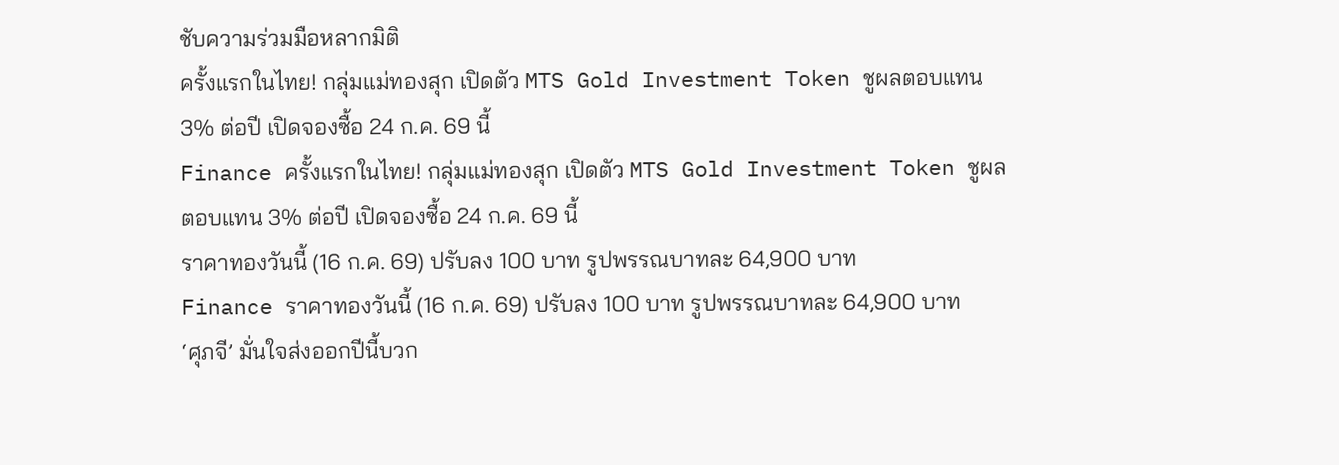ชับความร่วมมือหลากมิติ
ครั้งแรกในไทย! กลุ่มแม่ทองสุก เปิดตัว MTS Gold Investment Token ชูผลตอบแทน 3% ต่อปี เปิดจองซื้อ 24 ก.ค. 69 นี้
Finance ครั้งแรกในไทย! กลุ่มแม่ทองสุก เปิดตัว MTS Gold Investment Token ชูผลตอบแทน 3% ต่อปี เปิดจองซื้อ 24 ก.ค. 69 นี้
ราคาทองวันนี้ (16 ก.ค. 69) ปรับลง 100 บาท รูปพรรณบาทละ 64,900 บาท
Finance ราคาทองวันนี้ (16 ก.ค. 69) ปรับลง 100 บาท รูปพรรณบาทละ 64,900 บาท
‘ศุภจี’ มั่นใจส่งออกปีนี้บวก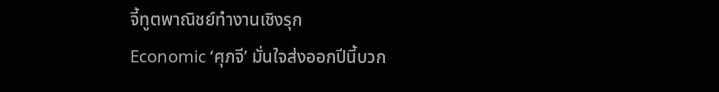จี้ทูตพาณิชย์ทำงานเชิงรุก
Economic ‘ศุภจี’ มั่นใจส่งออกปีนี้บวก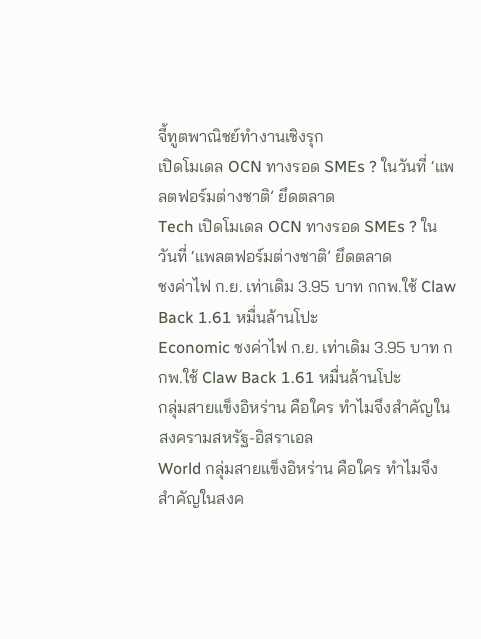จี้ทูตพาณิชย์ทำงานเชิงรุก
เปิดโมเดล OCN ทางรอด SMEs ? ในวันที่ ‘แพลตฟอร์มต่างชาติ’ ยึดตลาด
Tech เปิดโมเดล OCN ทางรอด SMEs ? ในวันที่ ‘แพลตฟอร์มต่างชาติ’ ยึดตลาด
ชงค่าไฟ ก.ย. เท่าเดิม 3.95 บาท กกพ.ใช้ Claw Back 1.61 หมื่นล้านโปะ
Economic ชงค่าไฟ ก.ย. เท่าเดิม 3.95 บาท กกพ.ใช้ Claw Back 1.61 หมื่นล้านโปะ
กลุ่มสายแข็งอิหร่าน คือใคร ทำไมจึงสำคัญในสงครามสหรัฐ-อิสราเอล
World กลุ่มสายแข็งอิหร่าน คือใคร ทำไมจึงสำคัญในสงค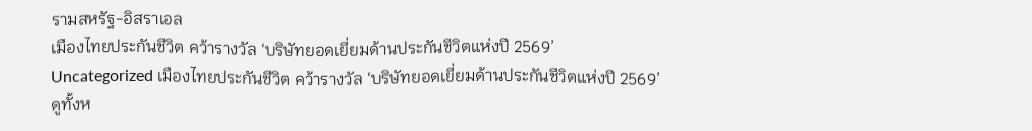รามสหรัฐ-อิสราเอล
เมืองไทยประกันชีวิต คว้ารางวัล ‘บริษัทยอดเยี่ยมด้านประกันชีวิตแห่งปี 2569’
Uncategorized เมืองไทยประกันชีวิต คว้ารางวัล ‘บริษัทยอดเยี่ยมด้านประกันชีวิตแห่งปี 2569’
ดูทั้งห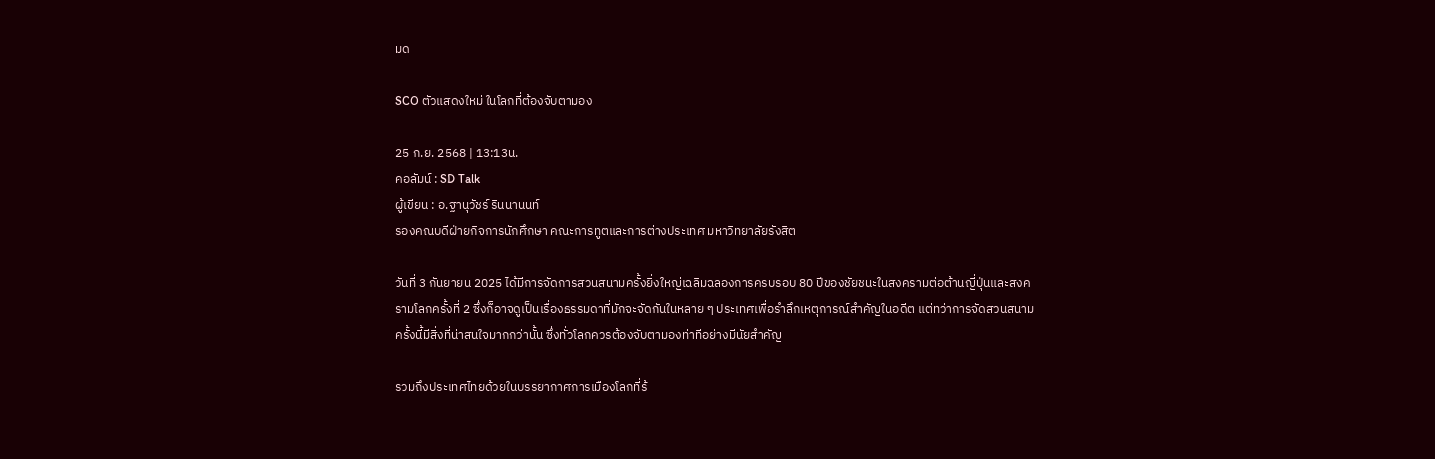มด

SCO ตัวแสดงใหม่ ในโลกที่ต้องจับตามอง

25 ก.ย. 2568 | 13:13น.
คอลัมน์ : SD Talk
ผู้เขียน : อ.ฐานุวัชร์ รินนานนท์
รองคณบดีฝ่ายกิจการนักศึกษา คณะการทูตและการต่างประเทศ มหาวิทยาลัยรังสิต

วันที่ 3 กันยายน 2025 ได้มีการจัดการสวนสนามครั้งยิ่งใหญ่เฉลิมฉลองการครบรอบ 80 ปีของชัยชนะในสงครามต่อต้านญี่ปุ่นและสงครามโลกครั้งที่ 2 ซึ่งก็อาจดูเป็นเรื่องธรรมดาที่มักจะจัดกันในหลาย ๆ ประเทศเพื่อรำลึกเหตุการณ์สำคัญในอดีต แต่ทว่าการจัดสวนสนามครั้งนี้มีสิ่งที่น่าสนใจมากกว่านั้น ซึ่งทั่วโลกควรต้องจับตามองท่าทีอย่างมีนัยสำคัญ

รวมถึงประเทศไทยด้วยในบรรยากาศการเมืองโลกที่ร้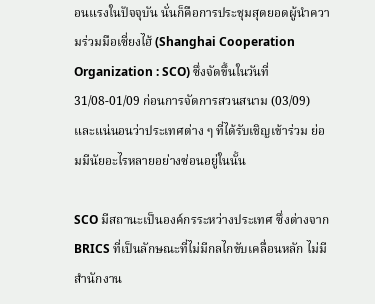อนแรงในปัจจุบัน นั่นก็คือการประชุมสุดยอดผู้นำความร่วมมือเซี่ยงไฮ้ (Shanghai Cooperation Organization : SCO) ซึ่งจัดขึ้นในวันที่ 31/08-01/09 ก่อนการจัดการสวนสนาม (03/09) และแน่นอนว่าประเทศต่าง ๆ ที่ได้รับเชิญเข้าร่วม ย่อมมีนัยอะไรหลายอย่างซ่อนอยู่ในนั้น

SCO มีสถานะเป็นองค์กรระหว่างประเทศ ซึ่งต่างจาก BRICS ที่เป็นลักษณะที่ไม่มีกลไกขับเคลื่อนหลัก ไม่มีสำนักงาน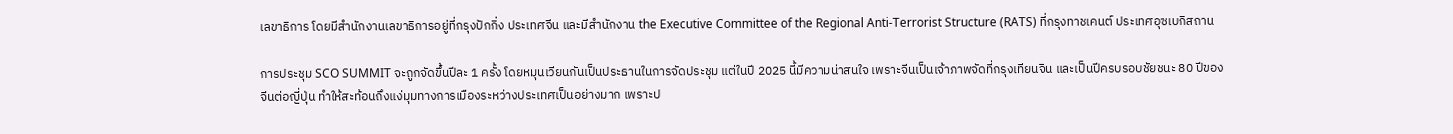เลขาธิการ โดยมีสำนักงานเลขาธิการอยู่ที่กรุงปักกิ่ง ประเทศจีน และมีสำนักงาน the Executive Committee of the Regional Anti-Terrorist Structure (RATS) ที่กรุงทาชเคนต์ ประเทศอุซเบกิสถาน

การประชุม SCO SUMMIT จะถูกจัดขึ้นปีละ 1 ครั้ง โดยหมุนเวียนกันเป็นประธานในการจัดประชุม แต่ในปี 2025 นี้มีความน่าสนใจ เพราะจีนเป็นเจ้าภาพจัดที่กรุงเทียนจิน และเป็นปีครบรอบชัยชนะ 80 ปีของจีนต่อญี่ปุ่น ทำให้สะท้อนถึงแง่มุมทางการเมืองระหว่างประเทศเป็นอย่างมาก เพราะป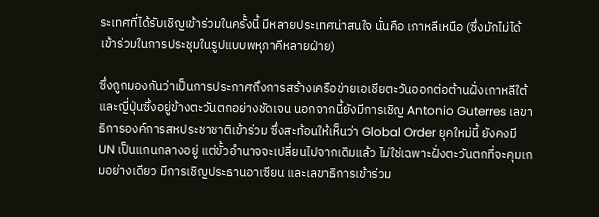ระเทศที่ได้รับเชิญเข้าร่วมในครั้งนี้ มีหลายประเทศน่าสนใจ นั่นคือ เกาหลีเหนือ (ซึ่งมักไม่ได้เข้าร่วมในการประชุมในรูปแบบพหุภาคีหลายฝ่าย)

ซึ่งถูกมองกันว่าเป็นการประกาศถึงการสร้างเครือข่ายเอเชียตะวันออกต่อต้านฝั่งเกาหลีใต้และญี่ปุ่นซึ่งอยู่ข้างตะวันตกอย่างชัดเจน นอกจากนี้ยังมีการเชิญ Antonio Guterres เลขาธิการองค์การสหประชาชาติเข้าร่วม ซึ่งสะท้อนให้เห็นว่า Global Order ยุคใหม่นี้ ยังคงมี UN เป็นแกนกลางอยู่ แต่ขั้วอำนาจจะเปลี่ยนไปจากเดิมแล้ว ไม่ใช่เฉพาะฝั่งตะวันตกที่จะคุมเกมอย่างเดียว มีการเชิญประธานอาเซียน และเลขาธิการเข้าร่วม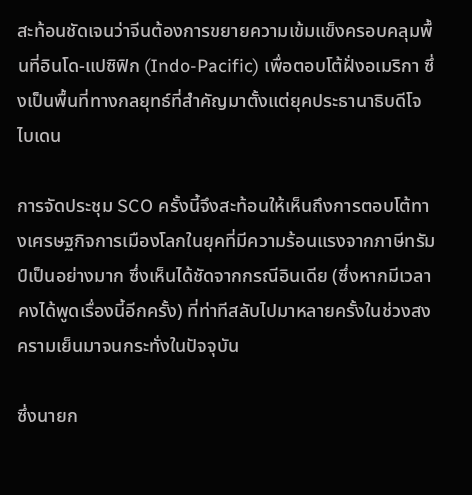สะท้อนชัดเจนว่าจีนต้องการขยายความเข้มแข็งครอบคลุมพื้นที่อินโด-แปซิฟิก (Indo-Pacific) เพื่อตอบโต้ฝั่งอเมริกา ซึ่งเป็นพื้นที่ทางกลยุทธ์ที่สำคัญมาตั้งแต่ยุคประธานาธิบดีโจ ไบเดน

การจัดประชุม SCO ครั้งนี้จึงสะท้อนให้เห็นถึงการตอบโต้ทางเศรษฐกิจการเมืองโลกในยุคที่มีความร้อนแรงจากภาษีทรัมป์เป็นอย่างมาก ซึ่งเห็นได้ชัดจากกรณีอินเดีย (ซึ่งหากมีเวลา คงได้พูดเรื่องนี้อีกครั้ง) ที่ท่าทีสลับไปมาหลายครั้งในช่วงสงครามเย็นมาจนกระทั่งในปัจจุบัน

ซึ่งนายก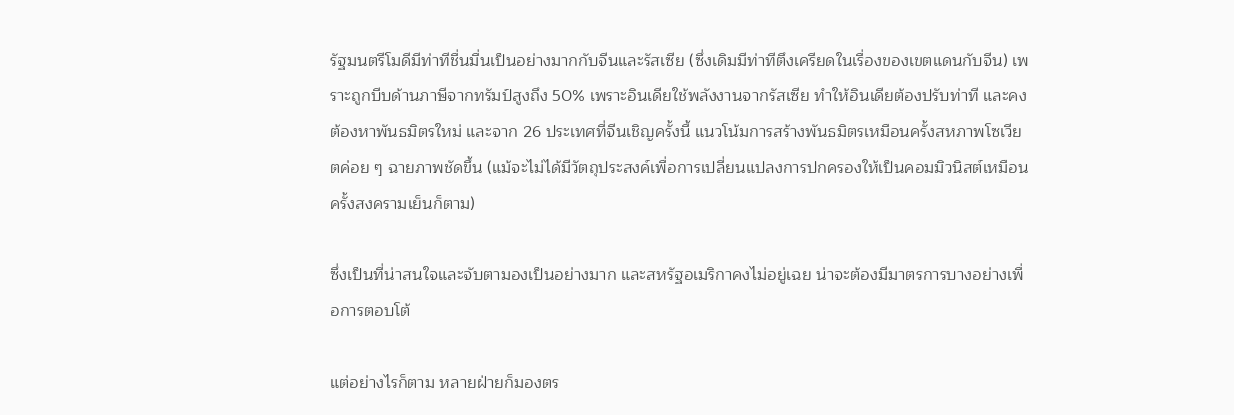รัฐมนตรีโมดีมีท่าทีชื่นมื่นเป็นอย่างมากกับจีนและรัสเซีย (ซึ่งเดิมมีท่าทีตึงเครียดในเรื่องของเขตแดนกับจีน) เพราะถูกบีบด้านภาษีจากทรัมป์สูงถึง 50% เพราะอินเดียใช้พลังงานจากรัสเซีย ทำให้อินเดียต้องปรับท่าที และคงต้องหาพันธมิตรใหม่ และจาก 26 ประเทศที่จีนเชิญครั้งนี้ แนวโน้มการสร้างพันธมิตรเหมือนครั้งสหภาพโซเวียตค่อย ๆ ฉายภาพชัดขึ้น (แม้จะไม่ได้มีวัตถุประสงค์เพื่อการเปลี่ยนแปลงการปกครองให้เป็นคอมมิวนิสต์เหมือนครั้งสงครามเย็นก็ตาม)

ซึ่งเป็นที่น่าสนใจและจับตามองเป็นอย่างมาก และสหรัฐอเมริกาคงไม่อยู่เฉย น่าจะต้องมีมาตรการบางอย่างเพื่อการตอบโต้

แต่อย่างไรก็ตาม หลายฝ่ายก็มองตร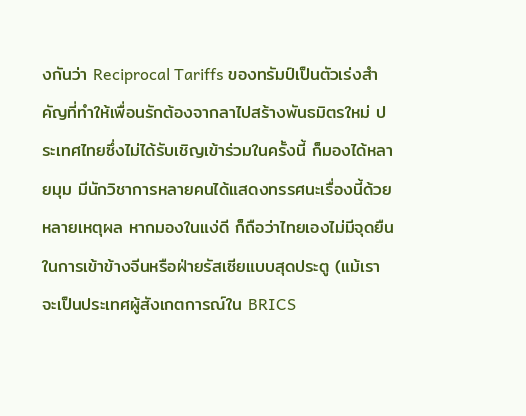งกันว่า Reciprocal Tariffs ของทรัมป์เป็นตัวเร่งสำคัญที่ทำให้เพื่อนรักต้องจากลาไปสร้างพันธมิตรใหม่ ประเทศไทยซึ่งไม่ได้รับเชิญเข้าร่วมในครั้งนี้ ก็มองได้หลายมุม มีนักวิชาการหลายคนได้แสดงทรรศนะเรื่องนี้ด้วยหลายเหตุผล หากมองในแง่ดี ก็ถือว่าไทยเองไม่มีจุดยืนในการเข้าข้างจีนหรือฝ่ายรัสเซียแบบสุดประตู (แม้เราจะเป็นประเทศผู้สังเกตการณ์ใน BRICS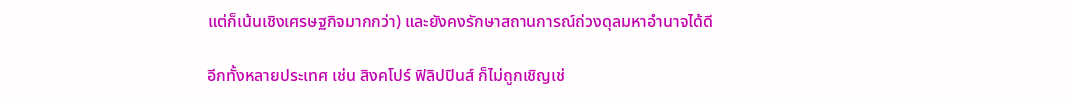แต่ก็เน้นเชิงเศรษฐกิจมากกว่า) และยังคงรักษาสถานการณ์ถ่วงดุลมหาอำนาจได้ดี

อีกทั้งหลายประเทศ เช่น สิงคโปร์ ฟิลิปปินส์ ก็ไม่ถูกเชิญเช่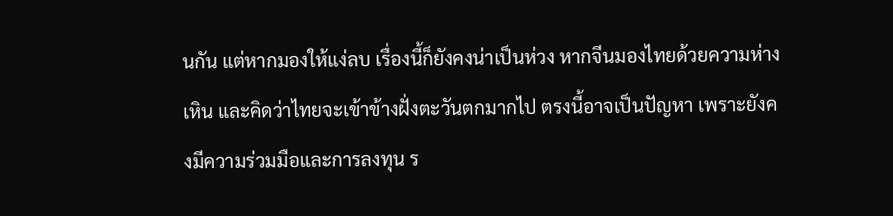นกัน แต่หากมองให้แง่ลบ เรื่องนี้ก็ยังคงน่าเป็นห่วง หากจีนมองไทยด้วยความห่างเหิน และคิดว่าไทยจะเข้าข้างฝั่งตะวันตกมากไป ตรงนี้อาจเป็นปัญหา เพราะยังคงมีความร่วมมือและการลงทุน ร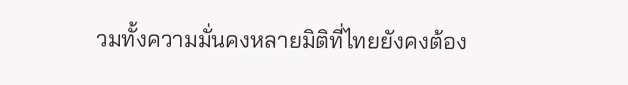วมทั้งความมั่นคงหลายมิติที่ไทยยังคงต้อง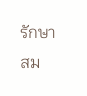รักษาสม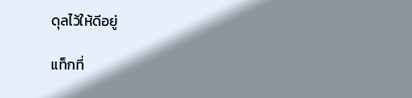ดุลไว้ให้ดีอยู่

แท็กที่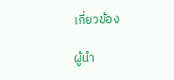เกี่ยวข้อง

ผู้นำ